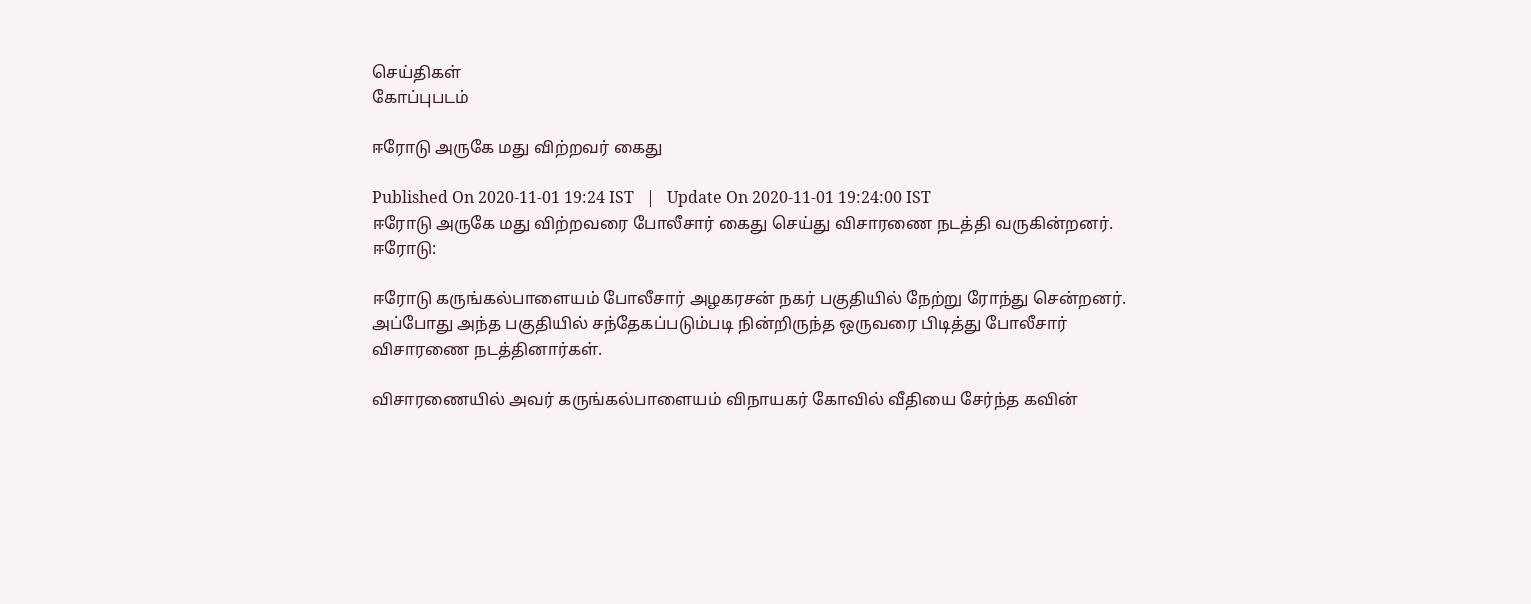செய்திகள்
கோப்புபடம்

ஈரோடு அருகே மது விற்றவர் கைது

Published On 2020-11-01 19:24 IST   |   Update On 2020-11-01 19:24:00 IST
ஈரோடு அருகே மது விற்றவரை போலீசார் கைது செய்து விசாரணை நடத்தி வருகின்றனர்.
ஈரோடு:

ஈரோடு கருங்கல்பாளையம் போலீசார் அழகரசன் நகர் பகுதியில் நேற்று ரோந்து சென்றனர். அப்போது அந்த பகுதியில் சந்தேகப்படும்படி நின்றிருந்த ஒருவரை பிடித்து போலீசார் விசாரணை நடத்தினார்கள்.

விசாரணையில் அவர் கருங்கல்பாளையம் விநாயகர் கோவில் வீதியை சேர்ந்த கவின்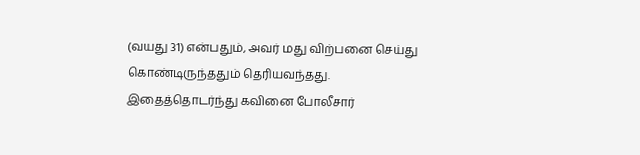(வயது 31) என்பதும், அவர் மது விற்பனை செய்து கொண்டிருந்ததும் தெரியவந்தது. இதைத்தொடர்ந்து கவினை போலீசார்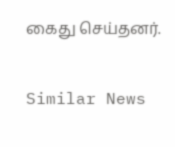கைது செய்தனர்.

Similar News